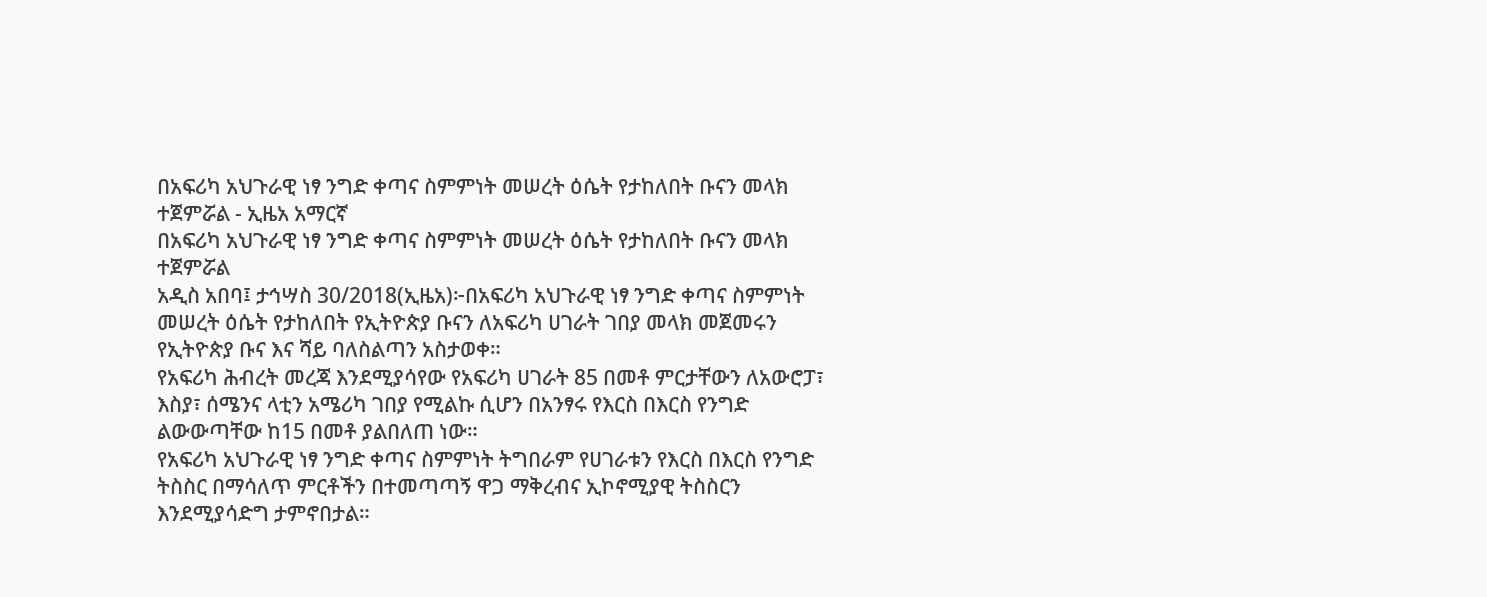በአፍሪካ አህጉራዊ ነፃ ንግድ ቀጣና ስምምነት መሠረት ዕሴት የታከለበት ቡናን መላክ ተጀምሯል - ኢዜአ አማርኛ
በአፍሪካ አህጉራዊ ነፃ ንግድ ቀጣና ስምምነት መሠረት ዕሴት የታከለበት ቡናን መላክ ተጀምሯል
አዲስ አበባ፤ ታኅሣስ 30/2018(ኢዜአ)፦በአፍሪካ አህጉራዊ ነፃ ንግድ ቀጣና ስምምነት መሠረት ዕሴት የታከለበት የኢትዮጵያ ቡናን ለአፍሪካ ሀገራት ገበያ መላክ መጀመሩን የኢትዮጵያ ቡና እና ሻይ ባለስልጣን አስታወቀ።
የአፍሪካ ሕብረት መረጃ እንደሚያሳየው የአፍሪካ ሀገራት 85 በመቶ ምርታቸውን ለአውሮፓ፣ እስያ፣ ሰሜንና ላቲን አሜሪካ ገበያ የሚልኩ ሲሆን በአንፃሩ የእርስ በእርስ የንግድ ልውውጣቸው ከ15 በመቶ ያልበለጠ ነው።
የአፍሪካ አህጉራዊ ነፃ ንግድ ቀጣና ስምምነት ትግበራም የሀገራቱን የእርስ በእርስ የንግድ ትስስር በማሳለጥ ምርቶችን በተመጣጣኝ ዋጋ ማቅረብና ኢኮኖሚያዊ ትስስርን እንደሚያሳድግ ታምኖበታል።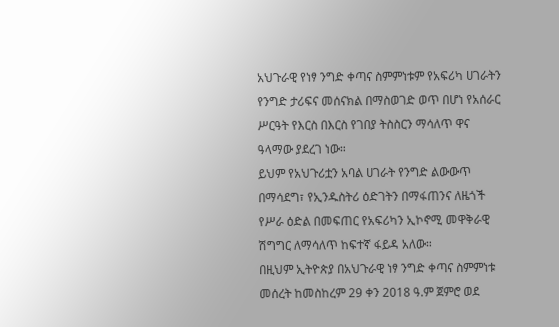አህጉራዊ የነፃ ንግድ ቀጣና ስምምነቱም የአፍሪካ ሀገራትን የንግድ ታሪፍና መሰናክል በማስወገድ ወጥ በሆነ የአሰራር ሥርዓት የእርስ በእርስ የገበያ ትስስርን ማሳለጥ ዋና ዓላማው ያደረገ ነው።
ይህም የአህጉሪቷን አባል ሀገራት የንግድ ልውውጥ በማሳደግ፣ የኢንዱስትሪ ዕድገትን በማፋጠንና ለዜጎች የሥራ ዕድል በመፍጠር የአፍሪካን ኢኮኖሚ መዋቅራዊ ሽግግር ለማሳለጥ ከፍተኛ ፋይዳ አለው።
በዚህም ኢትዮጵያ በአህጉራዊ ነፃ ንግድ ቀጣና ስምምነቱ መሰረት ከመስከረም 29 ቀን 2018 ዓ.ም ጀምሮ ወደ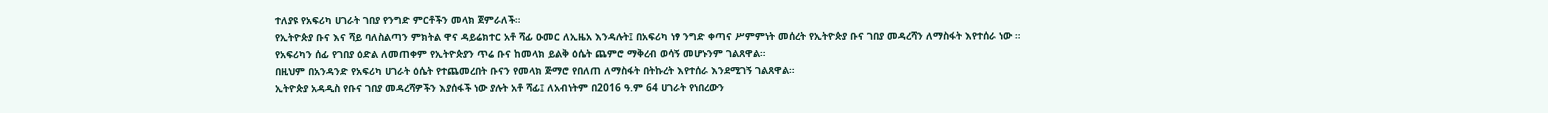ተለያዩ የአፍሪካ ሀገራት ገበያ የንግድ ምርቶችን መላክ ጀምራለች።
የኢትዮጵያ ቡና እና ሻይ ባለስልጣን ምክትል ዋና ዳይሬክተር አቶ ሻፊ ዑመር ለኢዜአ እንዳሉት፤ በአፍሪካ ነፃ ንግድ ቀጣና ሥምምነት መሰረት የኢትዮጵያ ቡና ገበያ መዳረሻን ለማስፋት እየተሰራ ነው ።
የአፍሪካን ሰፊ የገበያ ዕድል ለመጠቀም የኢትዮጵያን ጥሬ ቡና ከመላክ ይልቅ ዕሴት ጨምሮ ማቅረብ ወሳኝ መሆኑንም ገልጸዋል።
በዚህም በአንዳንድ የአፍሪካ ሀገራት ዕሴት የተጨመረበት ቡናን የመላክ ጅማሮ የበለጠ ለማስፋት በትኩረት እየተሰራ እንደሚገኝ ገልጸዋል።
ኢትዮጵያ አዳዲስ የቡና ገበያ መዳረሻዎችን እያሰፋች ነው ያሉት አቶ ሻፊ፤ ለአብነትም በ2016 ዓ.ም 64 ሀገራት የነበረውን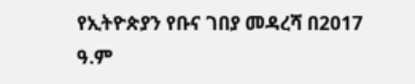የኢትዮጵያን የቡና ገበያ መዳረሻ በ2017 ዓ.ም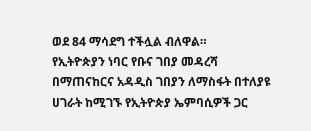ወደ 84 ማሳደግ ተችሏል ብለዋል።
የኢትዮጵያን ነባር የቡና ገበያ መዳረሻ በማጠናከርና አዳዲስ ገበያን ለማስፋት በተለያዩ ሀገራት ከሚገኙ የኢትዮጵያ ኤምባሲዎች ጋር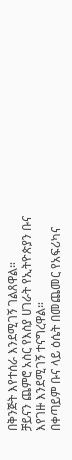በቅንጅት እየተሰራ እንደሚገኝ ገልጸዋል።
ቻይናን ጨምሮ አስር የእስያ ሀገራት የኢትዮጵያን ቡና እየገዙ እንደሚገኝ ተናግረዋል።
በቀጣይም ቡና ላይ ዕሴት በመጨመር የአፍሪካና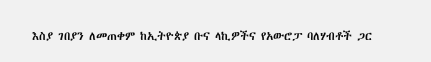እስያ ገበያን ለመጠቀም ከኢትዮጵያ ቡና ላኪዎችና የአውሮፓ ባለሃብቶች ጋር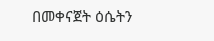በመቀናጀት ዕሴትን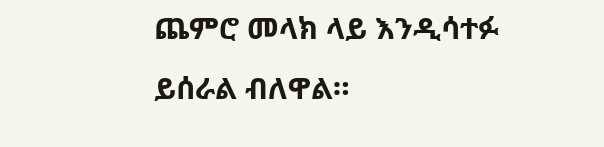ጨምሮ መላክ ላይ እንዲሳተፉ ይሰራል ብለዋል።